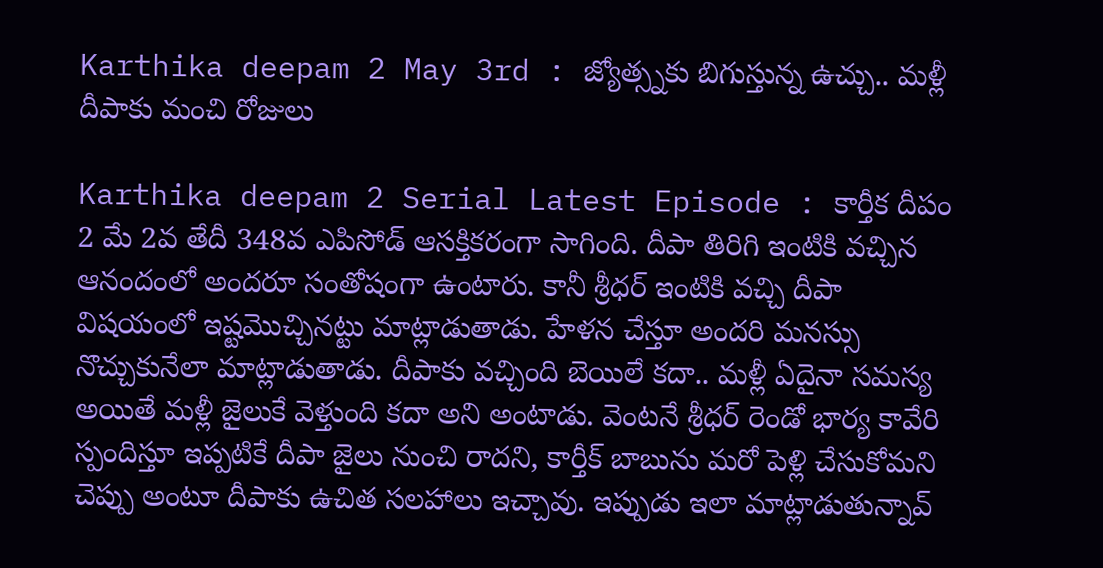Karthika deepam 2 May 3rd : జ్యోత్స్నకు బిగుస్తున్న ఉచ్చు.. మళ్లీ దీపాకు మంచి రోజులు

Karthika deepam 2 Serial Latest Episode : కార్తీక దీపం 2 మే 2వ తేదీ 348వ ఎపిసోడ్ ఆసక్తికరంగా సాగింది. దీపా తిరిగి ఇంటికి వచ్చిన ఆనందంలో అందరూ సంతోషంగా ఉంటారు. కానీ శ్రీధర్ ఇంటికి వచ్చి దీపా విషయంలో ఇష్టమొచ్చినట్టు మాట్లాడుతాడు. హేళన చేస్తూ అందరి మనస్సు నొచ్చుకునేలా మాట్లాడుతాడు. దీపాకు వచ్చింది బెయిలే కదా.. మళ్లీ ఏదైనా సమస్య అయితే మళ్లీ జైలుకే వెళ్తుంది కదా అని అంటాడు. వెంటనే శ్రీధర్ రెండో భార్య కావేరి స్పందిస్తూ ఇప్పటికే దీపా జైలు నుంచి రాదని, కార్తీక్ బాబును మరో పెళ్లి చేసుకోమని చెప్పు అంటూ దీపాకు ఉచిత సలహాలు ఇచ్చావు. ఇప్పుడు ఇలా మాట్లాడుతున్నావ్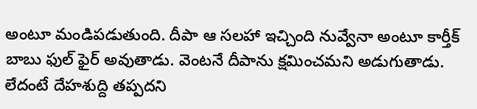అంటూ మండిపడుతుంది. దీపా ఆ సలహా ఇచ్చింది నువ్వేనా అంటూ కార్తీక్ బాబు ఫుల్ ఫైర్ అవుతాడు. వెంటనే దీపాను క్షమించమని అడుగుతాడు. లేదంటే దేహశుద్ది తప్పదని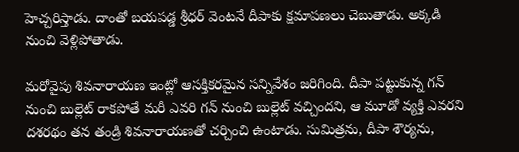హెచ్చరిస్తాడు. దాంతో బయపడ్డ శ్రీధర్ వెంటనే దీపాకు క్షమాపణలు చెబుతాడు. అక్కడి నుంచి వెళ్లిపోతాడు.

మరోవైపు శివనారాయణ ఇంట్లో ఆసక్తికరమైన సన్నివేశం జరిగింది. దీపా పట్టుకున్న గన్ నుంచి బుల్లెట్ రాకపోతే మరీ ఎవరి గన్ నుంచి బుల్లెట్ వచ్చిందని, ఆ మూడో వ్యక్తి ఎవరని దశరథం తన తండ్రి శివనారాయణతో చర్చించి ఉంటాడు. సుమిత్రను, దీపా శౌర్యను,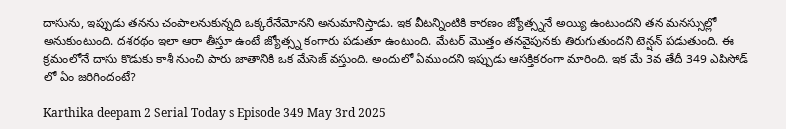దాసును, ఇప్పుడు తనను చంపాలనుకున్నది ఒక్కరేనేమోనని అనుమానిస్తాడు. ఇక వీటన్నింటికి కారణం జ్యోత్స్ననే అయ్యి ఉంటుందని తన మనస్సుల్లో అనుకుంటుంది. దశరథం ఇలా ఆరా తీస్తూ ఉంటే జ్యోత్స్న కంగారు పడుతూ ఉంటుంది. మేటర్ మొత్తం తనవైపునకు తిరుగుతుందని టెన్షన్ పడుతుంది. ఈ క్రమంలోనే దాసు కొడుకు కాశీ నుంచి పారు జాతానికి ఒక మేసెజ్ వస్తుంది. అందులో ఏముందని ఇప్పుడు ఆసక్తికరంగా మారింది. ఇక మే 3వ తేదీ 349 ఎపిసోడ్ లో ఏం జరిగిందంటే?

Karthika deepam 2 Serial Today s Episode 349 May 3rd 2025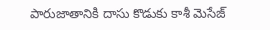పారుజాతానికి దాసు కొడుకు కాశీ మెసేజ్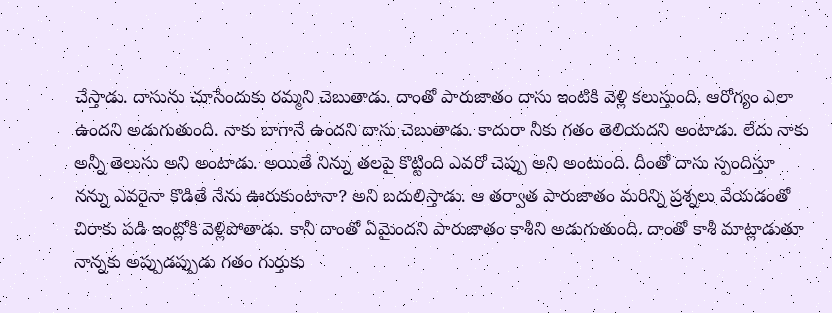చేస్తాడు. దాసును చూసేందుకు రమ్మని చెబుతాడు. దాంతో పారుజాతం దాసు ఇంటికి వెళ్లి కలుస్తుంది. ఆరోగ్యం ఎలా ఉందని అడుగుతుంది. నాకు బాగానే ఉందని దాసు చెబుతాడు. కాదురా నీకు గతం తెలియదని అంటాడు. లేదు నాకు అన్నీ తెలుసు అని అంటాడు. అయితే నిన్ను తలపై కొట్టింది ఎవరో చెప్పు అని అంటుంది. దీంతో దాసు స్పందిస్తూ నన్ను ఎవరైనా కొడితే నేను ఊరుకుంటానా? అని బదులిస్తాడు. ఆ తర్వాత పారుజాతం మరిన్ని ప్రశ్నలు వేయడంతో చిరాకు పడి ఇంట్లోకి వెళ్లిపోతాడు. కానీ దాంతో ఏమైందని పారుజాతం కాశీని అడుగుతుంది. దాంతో కాశీ మాట్లాడుతూ నాన్నకు అప్పుడప్పుడు గతం గుర్తుకు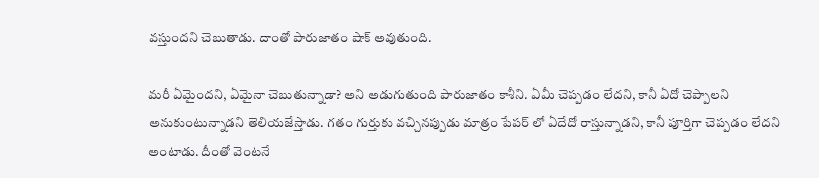వస్తుందని చెబుతాడు. దాంతో పారుజాతం షాక్ అవుతుంది.

మరీ ఏమైందని, ఏమైనా చెబుతున్నాడా? అని అడుగుతుంది పారుజాతం కాశీని. ఏమీ చెప్పడం లేదని, కానీ ఏదో చెప్పాలని అనుకుంటున్నాడని తెలియజేస్తాడు. గతం గుర్తుకు వచ్చినప్పుడు మాత్రం పేపర్ లో ఏదేదో రాస్తున్నాడని, కానీ పూర్తిగా చెప్పడం లేదని అంటాడు. దీంతో వెంటనే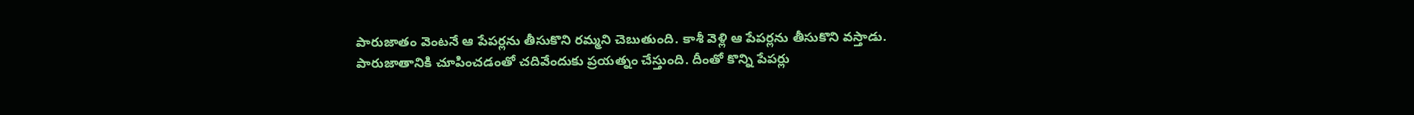పారుజాతం వెంటనే ఆ పేపర్లను తీసుకొని రమ్మని చెబుతుంది. కాశీ వెళ్లి ఆ పేపర్లను తీసుకొని వస్తాడు. పారుజాతానికి చూపించడంతో చదివేందుకు ప్రయత్నం చేస్తుంది. దీంతో కొన్ని పేపర్లు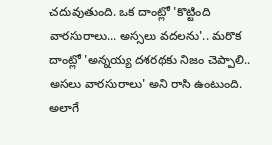చదువుతుంది. ఒక దాంట్లో 'కొట్టింది వారసురాలు... అస్సలు వదలను'.. మరొక దాంట్లో 'అన్నయ్య దశరథకు నిజం చెప్పాలి.. అసలు వారసురాలు' అని రాసి ఉంటుంది. అలాగే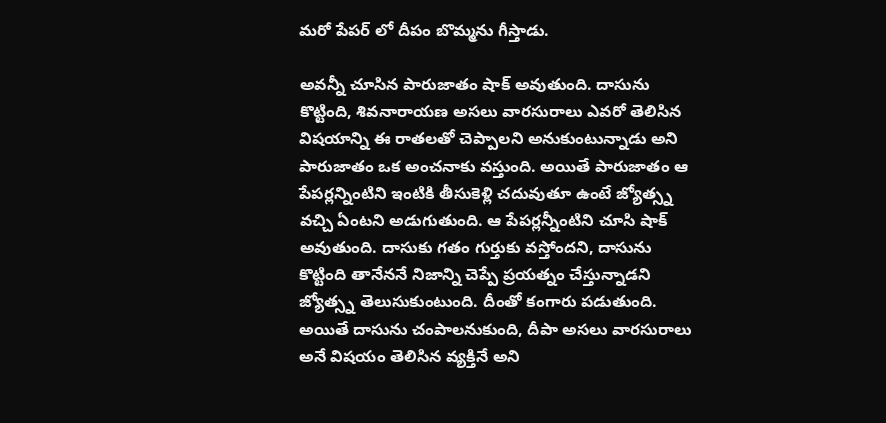మరో పేపర్ లో దీపం బొమ్మను గీస్తాడు.

అవన్నీ చూసిన పారుజాతం షాక్ అవుతుంది. దాసును కొట్టింది, శివనారాయణ అసలు వారసురాలు ఎవరో తెలిసిన విషయాన్ని ఈ రాతలతో చెప్పాలని అనుకుంటున్నాడు అని పారుజాతం ఒక అంచనాకు వస్తుంది. అయితే పారుజాతం ఆ పేపర్లన్నింటిని ఇంటికి తీసుకెళ్లి చదువుతూ ఉంటే జ్యోత్స్న వచ్చి ఏంటని అడుగుతుంది. ఆ పేపర్లన్నీంటిని చూసి షాక్ అవుతుంది. దాసుకు గతం గుర్తుకు వస్తోందని, దాసును కొట్టింది తానేననే నిజాన్ని చెప్పే ప్రయత్నం చేస్తున్నాడని జ్యోత్స్న తెలుసుకుంటుంది. దీంతో కంగారు పడుతుంది. అయితే దాసును చంపాలనుకుంది, దీపా అసలు వారసురాలు అనే విషయం తెలిసిన వ్యక్తినే అని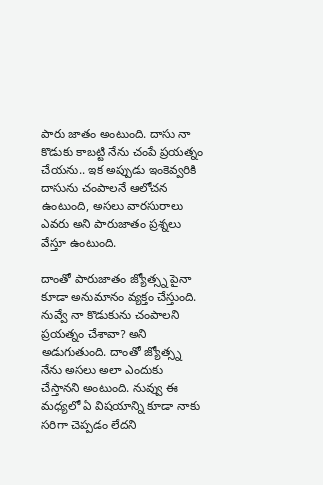పారు జాతం అంటుంది. దాసు నా కొడుకు కాబట్టి నేను చంపే ప్రయత్నం చేయను.. ఇక అప్పుడు ఇంకెవ్వరికి దాసును చంపాలనే ఆలోచన ఉంటుంది, అసలు వారసురాలు ఎవరు అని పారుజాతం ప్రశ్నలు వేస్తూ ఉంటుంది.

దాంతో పారుజాతం జ్యోత్స్న పైనా కూడా అనుమానం వ్యక్తం చేస్తుంది. నువ్వే నా కొడుకును చంపాలని ప్రయత్నం చేశావా? అని అడుగుతుంది. దాంతో జ్యోత్స్న నేను అసలు అలా ఎందుకు చేస్తానని అంటుంది. నువ్వు ఈ మధ్యలో ఏ విషయాన్ని కూడా నాకు సరిగా చెప్పడం లేదని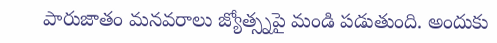పారుజాతం మనవరాలు జ్యోత్స్నపై మండి పడుతుంది. అందుకు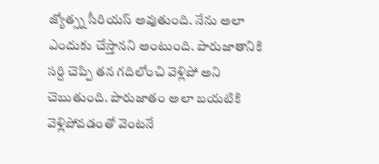జ్యోత్స్న సీరియస్ అవుతుంది. నేను అలా ఎందుకు చేస్తానని అంటుంది. పారుజాతానికి సర్ది చెప్పి తన గదిలోంచి వెళ్లిపో అని చెబుతుంది. పారుజాతం అలా బయటికి వెళ్లిపోవడంతో వెంటనే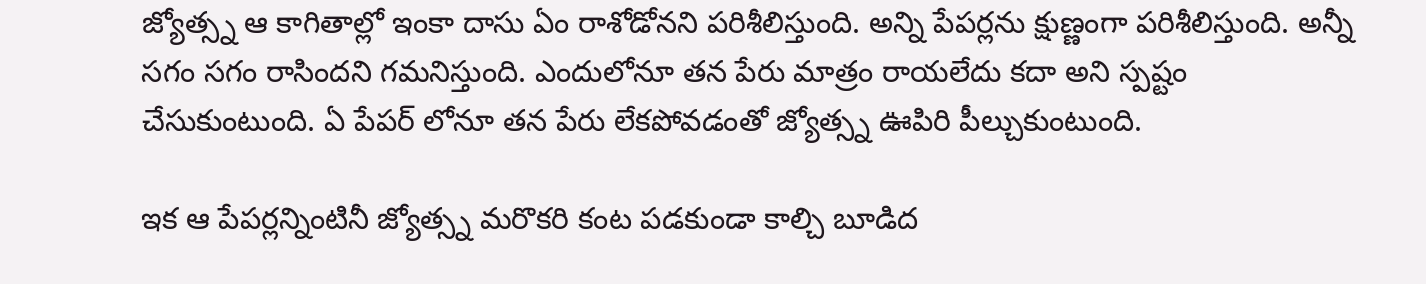జ్యోత్స్న ఆ కాగితాల్లో ఇంకా దాసు ఏం రాశోడోనని పరిశీలిస్తుంది. అన్ని పేపర్లను క్షుణ్ణంగా పరిశీలిస్తుంది. అన్నీ సగం సగం రాసిందని గమనిస్తుంది. ఎందులోనూ తన పేరు మాత్రం రాయలేదు కదా అని స్పష్టం చేసుకుంటుంది. ఏ పేపర్ లోనూ తన పేరు లేకపోవడంతో జ్యోత్స్న ఊపిరి పీల్చుకుంటుంది.

ఇక ఆ పేపర్లన్నింటినీ జ్యోత్స్న మరొకరి కంట పడకుండా కాల్చి బూడిద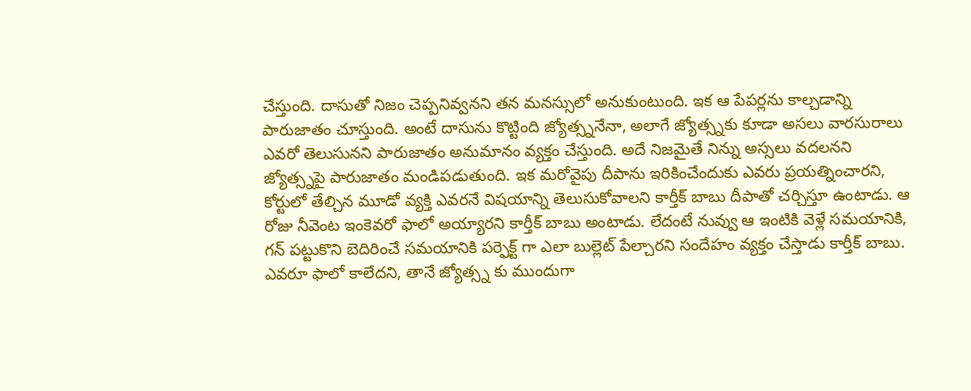చేస్తుంది. దాసుతో నిజం చెప్పనివ్వనని తన మనస్సులో అనుకుంటుంది. ఇక ఆ పేపర్లను కాల్చడాన్ని పారుజాతం చూస్తుంది. అంటే దాసును కొట్టింది జ్యోత్స్ననేనా, అలాగే జ్యోత్స్నకు కూడా అసలు వారసురాలు ఎవరో తెలుసునని పారుజాతం అనుమానం వ్యక్తం చేస్తుంది. అదే నిజమైతే నిన్ను అస్సలు వదలనని జ్యోత్స్నపై పారుజాతం మండిపడుతుంది. ఇక మరోవైపు దీపాను ఇరికించేందుకు ఎవరు ప్రయత్నించారని, కోర్టులో తేల్చిన మూడో వ్యక్తి ఎవరనే విషయాన్ని తెలుసుకోవాలని కార్తీక్ బాబు దీపాతో చర్చిస్తూ ఉంటాడు. ఆ రోజు నీవెంట ఇంకెవరో ఫాలో అయ్యారని కార్తీక్ బాబు అంటాడు. లేదంటే నువ్వు ఆ ఇంటికి వెళ్లే సమయానికి, గన్ పట్టుకొని బెదిరించే సమయానికి పర్ఫెక్ట్ గా ఎలా బుల్లెట్ పేల్చారని సందేహం వ్యక్తం చేస్తాడు కార్తీక్ బాబు. ఎవరూ ఫాలో కాలేదని, తానే జ్యోత్స్న కు ముందుగా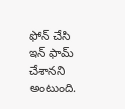ఫోన్ చేసి ఇన్ ఫామ్ చేశానని అంటుంది.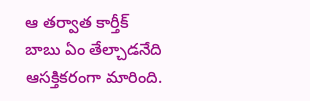ఆ తర్వాత కార్తీక్ బాబు ఏం తేల్చాడనేది ఆసక్తికరంగా మారింది.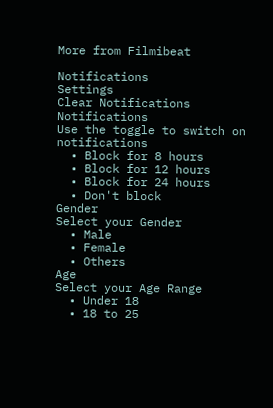More from Filmibeat

Notifications
Settings
Clear Notifications
Notifications
Use the toggle to switch on notifications
  • Block for 8 hours
  • Block for 12 hours
  • Block for 24 hours
  • Don't block
Gender
Select your Gender
  • Male
  • Female
  • Others
Age
Select your Age Range
  • Under 18
  • 18 to 25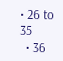• 26 to 35
  • 36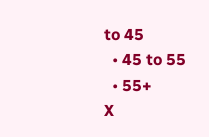to 45
  • 45 to 55
  • 55+
X